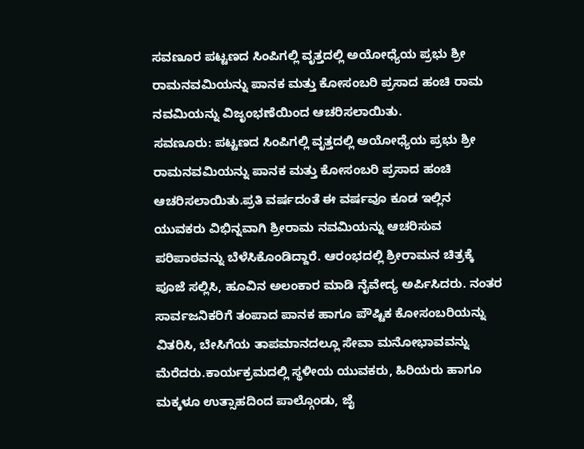ಸವಣೂರ ಪಟ್ಟಣದ ಸಿಂಪಿಗಲ್ಲಿ ವೃತ್ತದಲ್ಲಿ ಅಯೋಧ್ಯೆಯ ಪ್ರಭು ಶ್ರೀ ರಾಮನವಮಿಯನ್ನು ಪಾನಕ ಮತ್ತು ಕೋಸಂಬರಿ ಪ್ರಸಾದ ಹಂಚಿ ರಾಮ ನವಮಿಯನ್ನು ವಿಜೃಂಭಣೆಯಿಂದ ಆಚರಿಸಲಾಯಿತು.
ಸವಣೂರು: ಪಟ್ಟಣದ ಸಿಂಪಿಗಲ್ಲಿ ವೃತ್ತದಲ್ಲಿ ಅಯೋಧ್ಯೆಯ ಪ್ರಭು ಶ್ರೀ ರಾಮನವಮಿಯನ್ನು ಪಾನಕ ಮತ್ತು ಕೋಸಂಬರಿ ಪ್ರಸಾದ ಹಂಚಿ ಆಚರಿಸಲಾಯಿತು.ಪ್ರತಿ ವರ್ಷದಂತೆ ಈ ವರ್ಷವೂ ಕೂಡ ಇಲ್ಲಿನ ಯುವಕರು ವಿಭಿನ್ನವಾಗಿ ಶ್ರೀರಾಮ ನವಮಿಯನ್ನು ಆಚರಿಸುವ ಪರಿಪಾಠವನ್ನು ಬೆಳೆಸಿಕೊಂಡಿದ್ದಾರೆ. ಆರಂಭದಲ್ಲಿ ಶ್ರೀರಾಮನ ಚಿತ್ರಕ್ಕೆ ಪೂಜೆ ಸಲ್ಲಿಸಿ, ಹೂವಿನ ಅಲಂಕಾರ ಮಾಡಿ ನೈವೇದ್ಯ ಅರ್ಪಿಸಿದರು. ನಂತರ ಸಾರ್ವಜನಿಕರಿಗೆ ತಂಪಾದ ಪಾನಕ ಹಾಗೂ ಪೌಷ್ಟಿಕ ಕೋಸಂಬರಿಯನ್ನು ವಿತರಿಸಿ, ಬೇಸಿಗೆಯ ತಾಪಮಾನದಲ್ಲೂ ಸೇವಾ ಮನೋಭಾವವನ್ನು ಮೆರೆದರು.ಕಾರ್ಯಕ್ರಮದಲ್ಲಿ ಸ್ಥಳೀಯ ಯುವಕರು, ಹಿರಿಯರು ಹಾಗೂ ಮಕ್ಕಳೂ ಉತ್ಸಾಹದಿಂದ ಪಾಲ್ಗೊಂಡು, ಜೈ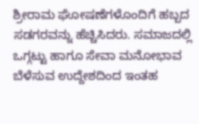ಶ್ರೀರಾಮ ಘೋಷಣೆಗಳೊಂದಿಗೆ ಹಬ್ಬದ ಸಡಗರವನ್ನು ಹೆಚ್ಚಿಸಿದರು. ಸಮಾಜದಲ್ಲಿ ಒಗ್ಗಟ್ಟು ಹಾಗೂ ಸೇವಾ ಮನೋಭಾವ ಬೆಳೆಸುವ ಉದ್ದೇಶದಿಂದ ಇಂತಹ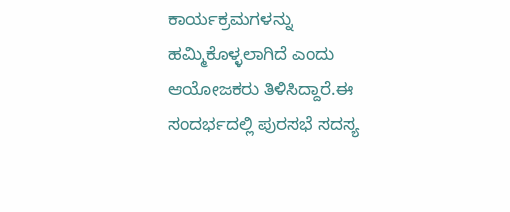ಕಾರ್ಯಕ್ರಮಗಳನ್ನು ಹಮ್ಮಿಕೊಳ್ಳಲಾಗಿದೆ ಎಂದು ಆಯೋಜಕರು ತಿಳಿಸಿದ್ದಾರೆ.ಈ ಸಂದರ್ಭದಲ್ಲಿ ಪುರಸಭೆ ಸದಸ್ಯ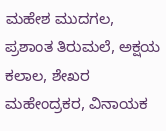ಮಹೇಶ ಮುದಗಲ, ಪ್ರಶಾಂತ ತಿರುಮಲೆ, ಅಕ್ಷಯ ಕಲಾಲ, ಶೇಖರ ಮಹೇಂದ್ರಕರ, ವಿನಾಯಕ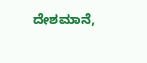ದೇಶಮಾನೆ,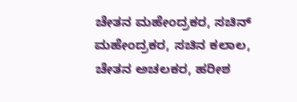ಚೇತನ ಮಹೇಂದ್ರಕರ, ಸಚಿನ್ ಮಹೇಂದ್ರಕರ, ಸಚಿನ ಕಲಾಲ, ಚೇತನ ಅಚಲಕರ, ಹರೀಶ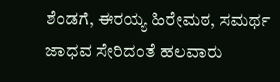ಶೆಂಡಗೆ, ಈರಯ್ಯ ಹಿರೇಮಠ, ಸಮರ್ಥ ಜಾಧವ ಸೇರಿದಂತೆ ಹಲವಾರು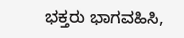ಭಕ್ತರು ಭಾಗವಹಿಸಿ,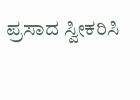ಪ್ರಸಾದ ಸ್ವೀಕರಿಸಿ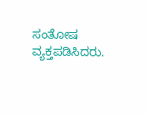ಸಂತೋಷ ವ್ಯಕ್ತಪಡಿಸಿದರು.